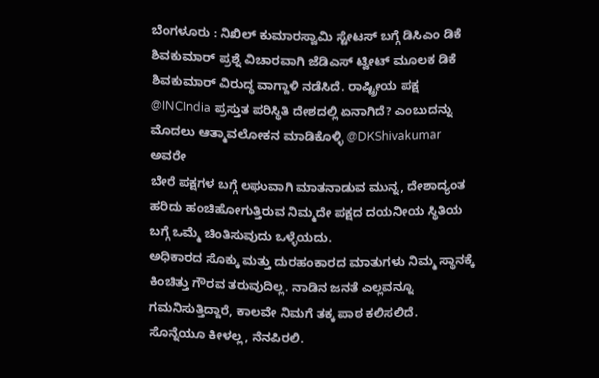ಬೆಂಗಳೂರು : ನಿಖಿಲ್ ಕುಮಾರಸ್ವಾಮಿ ಸ್ಟೇಟಸ್ ಬಗ್ಗೆ ಡಿಸಿಎಂ ಡಿಕೆ ಶಿವಕುಮಾರ್ ಪ್ರಶ್ನೆ ವಿಚಾರವಾಗಿ ಜೆಡಿಎಸ್ ಟ್ವೀಟ್ ಮೂಲಕ ಡಿಕೆ ಶಿವಕುಮಾರ್ ವಿರುದ್ಧ ವಾಗ್ದಾಳಿ ನಡೆಸಿದೆ. ರಾಷ್ಟ್ರೀಯ ಪಕ್ಷ @INCIndia ಪ್ರಸ್ತುತ ಪರಿಸ್ಥಿತಿ ದೇಶದಲ್ಲಿ ಏನಾಗಿದೆ? ಎಂಬುದನ್ನು ಮೊದಲು ಆತ್ಮಾವಲೋಕನ ಮಾಡಿಕೊಳ್ಳಿ @DKShivakumar ಅವರೇ
ಬೇರೆ ಪಕ್ಷಗಳ ಬಗ್ಗೆ ಲಘುವಾಗಿ ಮಾತನಾಡುವ ಮುನ್ನ, ದೇಶಾದ್ಯಂತ ಹರಿದು ಹಂಚಿಹೋಗುತ್ತಿರುವ ನಿಮ್ಮದೇ ಪಕ್ಷದ ದಯನೀಯ ಸ್ಥಿತಿಯ ಬಗ್ಗೆ ಒಮ್ಮೆ ಚಿಂತಿಸುವುದು ಒಳ್ಳೆಯದು.
ಅಧಿಕಾರದ ಸೊಕ್ಕು ಮತ್ತು ದುರಹಂಕಾರದ ಮಾತುಗಳು ನಿಮ್ಮ ಸ್ಥಾನಕ್ಕೆ ಕಿಂಚಿತ್ತು ಗೌರವ ತರುವುದಿಲ್ಲ. ನಾಡಿನ ಜನತೆ ಎಲ್ಲವನ್ನೂ ಗಮನಿಸುತ್ತಿದ್ದಾರೆ, ಕಾಲವೇ ನಿಮಗೆ ತಕ್ಕ ಪಾಠ ಕಲಿಸಲಿದೆ. ಸೊನ್ನೆಯೂ ಕೀಳಲ್ಲ, ನೆನಪಿರಲಿ.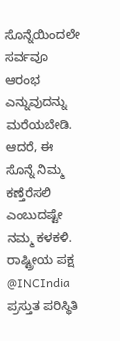ಸೊನ್ನೆಯಿಂದಲೇ ಸರ್ವವೂ ಆರಂಭ ಎನ್ನುವುದನ್ನು ಮರೆಯಬೇಡಿ. ಆದರೆ, ಈ ಸೊನ್ನೆ ನಿಮ್ಮ ಕಣ್ತೆರೆಸಲಿ ಎಂಬುದಷ್ಟೇ ನಮ್ಮ ಕಳಕಳಿ.
ರಾಷ್ಟ್ರೀಯ ಪಕ್ಷ @INCIndia ಪ್ರಸ್ತುತ ಪರಿಸ್ಥಿತಿ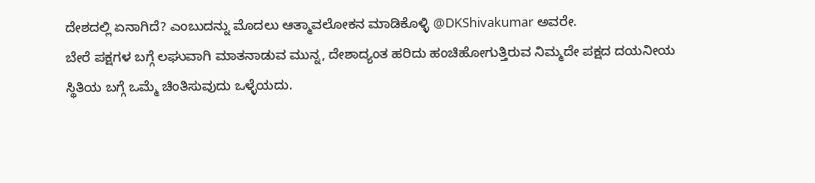ದೇಶದಲ್ಲಿ ಏನಾಗಿದೆ? ಎಂಬುದನ್ನು ಮೊದಲು ಆತ್ಮಾವಲೋಕನ ಮಾಡಿಕೊಳ್ಳಿ @DKShivakumar ಅವರೇ.
ಬೇರೆ ಪಕ್ಷಗಳ ಬಗ್ಗೆ ಲಘುವಾಗಿ ಮಾತನಾಡುವ ಮುನ್ನ, ದೇಶಾದ್ಯಂತ ಹರಿದು ಹಂಚಿಹೋಗುತ್ತಿರುವ ನಿಮ್ಮದೇ ಪಕ್ಷದ ದಯನೀಯ ಸ್ಥಿತಿಯ ಬಗ್ಗೆ ಒಮ್ಮೆ ಚಿಂತಿಸುವುದು ಒಳ್ಳೆಯದು.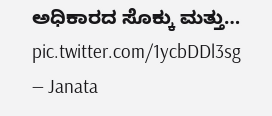ಅಧಿಕಾರದ ಸೊಕ್ಕು ಮತ್ತು… pic.twitter.com/1ycbDDl3sg
— Janata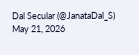Dal Secular (@JanataDal_S) May 21, 2026